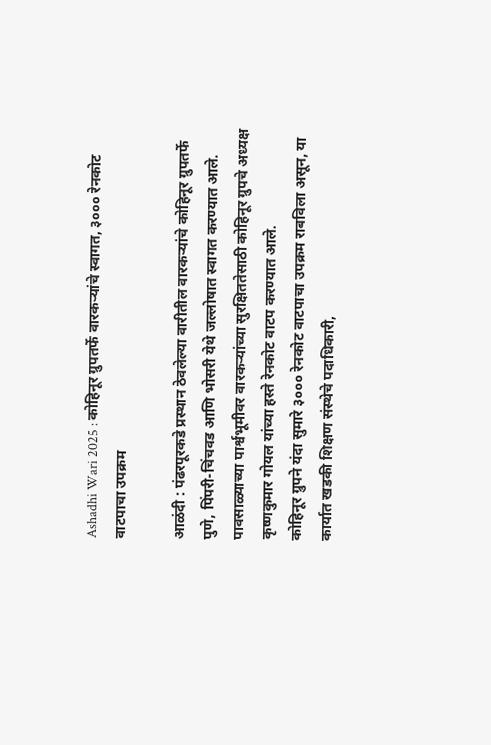Ashadhi Wari 2025 : कोहिनूर ग्रुपतर्फे वारकऱ्यांचे स्वागत, ३००० रेनकोट वाटपाचा उपक्रम

आळंदी : पंढरपूरकडे प्रस्थान ठेवलेल्या वारीतील वारकऱ्यांचे कोहिनूर ग्रुपतर्फे पुणे, पिंपरी-चिंचवड आणि भोसरी येथे जल्लोषात स्वागत करण्यात आले. पावसाळ्याच्या पार्श्वभूमीवर वारकऱ्यांच्या सुरक्षिततेसाठी कोहिनूर ग्रुपचे अध्यक्ष कृष्णकुमार गोयल यांच्या हस्ते रेनकोट वाटप करण्यात आले.
कोहिनूर ग्रुपने यंदा सुमारे ३००० रेनकोट वाटपाचा उपक्रम राबविला असून, या कार्यात खडकी शिक्षण संस्थेचे पदाधिकारी,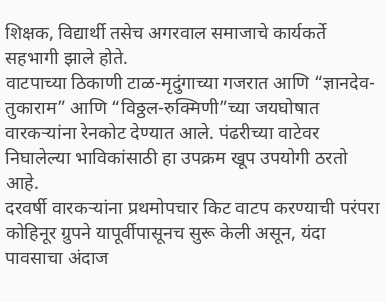शिक्षक, विद्यार्थी तसेच अगरवाल समाजाचे कार्यकर्ते सहभागी झाले होते.
वाटपाच्या ठिकाणी टाळ-मृदुंगाच्या गजरात आणि “ज्ञानदेव-तुकाराम” आणि “विठ्ठल-रुक्मिणी”च्या जयघोषात वारकऱ्यांना रेनकोट देण्यात आले. पंढरीच्या वाटेवर निघालेल्या भाविकांसाठी हा उपक्रम खूप उपयोगी ठरतो आहे.
दरवर्षी वारकऱ्यांना प्रथमोपचार किट वाटप करण्याची परंपरा कोहिनूर ग्रुपने यापूर्वीपासूनच सुरू केली असून, यंदा पावसाचा अंदाज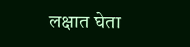लक्षात घेता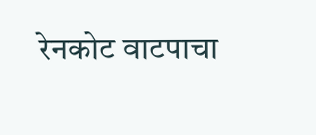रेनकोट वाटपाचा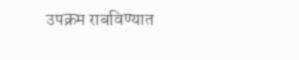उपक्रम राबविण्यात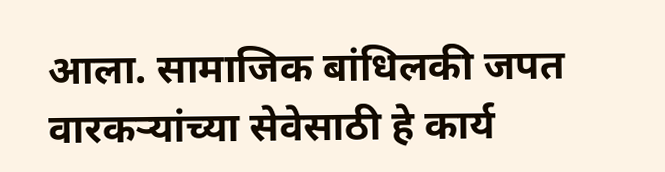आला. सामाजिक बांधिलकी जपत वारकऱ्यांच्या सेवेसाठी हे कार्य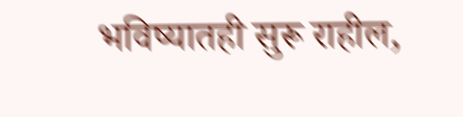भविष्यातही सुरू राहील,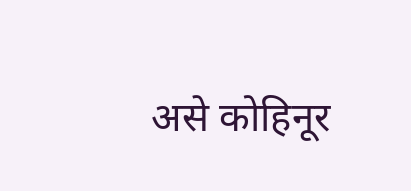असे कोहिनूर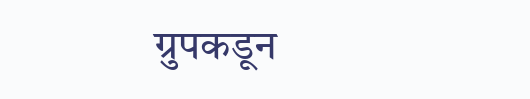ग्रुपकडून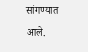सांगण्यात आले.